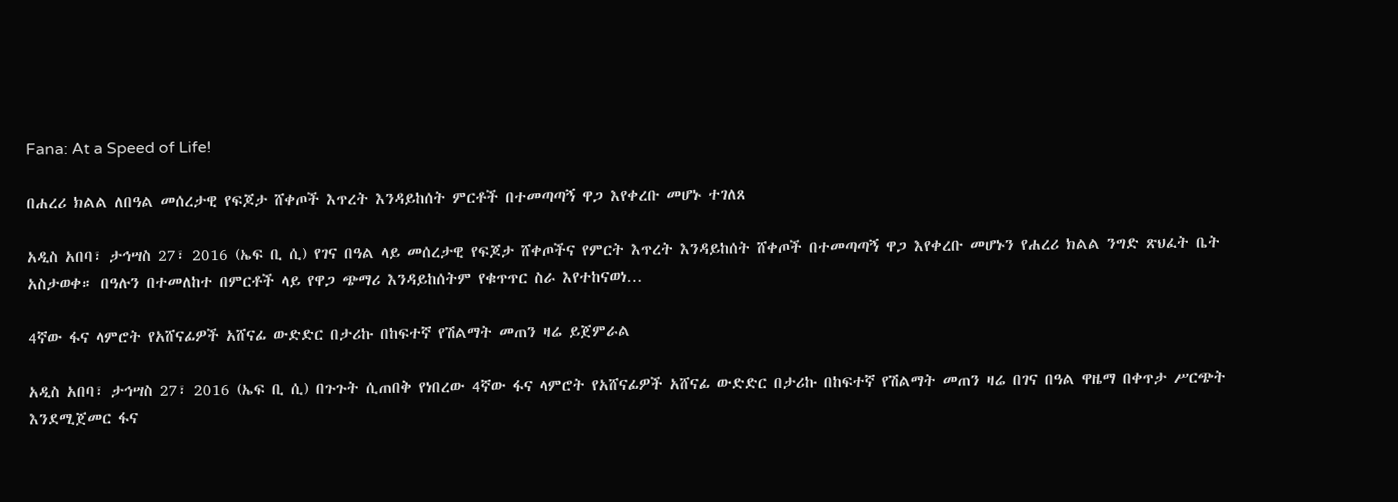Fana: At a Speed of Life!

በሐረሪ ክልል ለበዓል መሰረታዊ የፍጆታ ሸቀጦች እጥረት እንዳይከሰት ምርቶች በተመጣጣኝ ዋጋ እየቀረቡ መሆኑ ተገለጸ

አዲስ አበባ፣ ታኅሣስ 27፣ 2016 (ኤፍ ቢ ሲ) የገና በዓል ላይ መሰረታዊ የፍጆታ ሸቀጦችና የምርት እጥረት እንዳይከሰት ሸቀጦች በተመጣጣኝ ዋጋ እየቀረቡ መሆኑን የሐረሪ ክልል ንግድ ጽህፈት ቤት አስታወቀ። በዓሉን በተመለከተ በምርቶች ላይ የዋጋ ጭማሪ እንዳይከሰትም የቁጥጥር ስራ እየተከናወነ…

4ኛው ፋና ላምሮት የአሸናፊዎች አሸናፊ ውድድር በታሪኩ በከፍተኛ የሽልማት መጠን ዛሬ ይጀምራል

አዲስ አበባ፣ ታኅሣስ 27፣ 2016 (ኤፍ ቢ ሲ) በጉጉት ሲጠበቅ የነበረው 4ኛው ፋና ላምሮት የአሸናፊዎች አሸናፊ ውድድር በታሪኩ በከፍተኛ የሽልማት መጠን ዛሬ በገና በዓል ዋዜማ በቀጥታ ሥርጭት እንደሚጀመር ፋና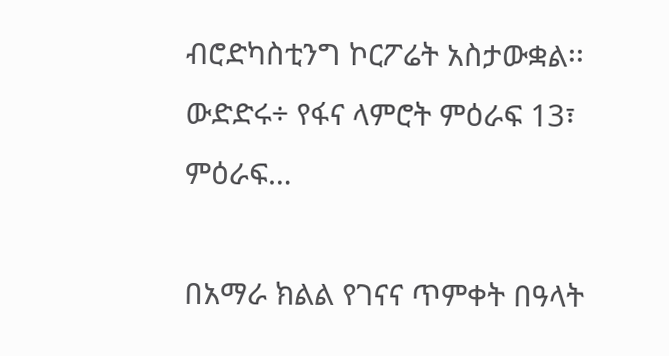ብሮድካስቲንግ ኮርፖሬት አስታውቋል፡፡ ውድድሩ÷ የፋና ላምሮት ምዕራፍ 13፣ ምዕራፍ…

በአማራ ክልል የገናና ጥምቀት በዓላት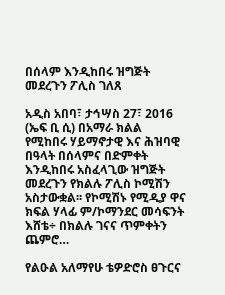በሰላም እንዲከበሩ ዝግጅት መደረጉን ፖሊስ ገለጸ

አዲስ አበባ፣ ታኅሣስ 27፣ 2016 (ኤፍ ቢ ሲ) በአማራ ክልል የሚከበሩ ሃይማኖታዊ እና ሕዝባዊ በዓላት በሰላምና በድምቀት እንዲከበሩ አስፈላጊው ዝግጅት መደረጉን የክልሉ ፖሊስ ኮሚሽን አስታውቋል፡፡ የኮሚሽኑ የሚዲያ ዋና ክፍል ሃላፊ ም/ኮማንደር መሳፍንት እሸቴ÷ በክልሉ ገናና ጥምቀትን ጨምሮ…

የልዑል አለማየሁ ቴዎድሮስ ፀጉርና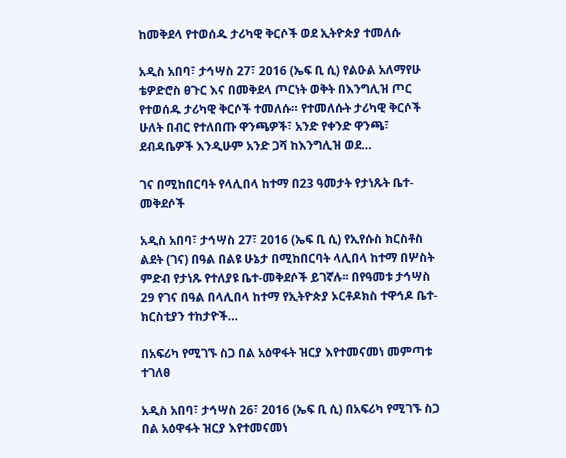ከመቅደላ የተወሰዱ ታሪካዊ ቅርሶች ወደ ኢትዮጵያ ተመለሱ

አዲስ አበባ፣ ታኅሣስ 27፣ 2016 (ኤፍ ቢ ሲ) የልዑል አለማየሁ ቴዎድሮስ ፀጉር እና በመቅደላ ጦርነት ወቅት በእንግሊዝ ጦር የተወሰዱ ታሪካዊ ቅርሶች ተመለሱ። የተመለሱት ታሪካዊ ቅርሶች ሁለት በብር የተለበጡ ዋንጫዎች፣ አንድ የቀንድ ዋንጫ፣ ደብዳቤዎች እንዲሁም አንድ ጋሻ ከእንግሊዝ ወደ…

ገና በሚከበርባት የላሊበላ ከተማ በ23 ዓመታት የታነጹት ቤተ-መቅደሶች

አዲስ አበባ፣ ታኅሣስ 27፣ 2016 (ኤፍ ቢ ሲ) የኢየሱስ ክርስቶስ ልደት (ገና) በዓል በልዩ ሁኔታ በሚከበርባት ላሊበላ ከተማ በሦስት ምድብ የታነጹ የተለያዩ ቤተ-መቅደሶች ይገኛሉ፡፡ በየዓመቱ ታኅሣስ 29 የገና በዓል በላሊበላ ከተማ የኢትዮጵያ ኦርቶዶክስ ተዋኅዶ ቤተ-ክርስቲያን ተከታዮች…

በአፍሪካ የሚገኙ ስጋ በል አዕዋፋት ዝርያ እየተመናመነ መምጣቱ ተገለፀ

አዲስ አበባ፣ ታኅሣስ 26፣ 2016 (ኤፍ ቢ ሲ) በአፍሪካ የሚገኙ ስጋ በል አዕዋፋት ዝርያ እየተመናመነ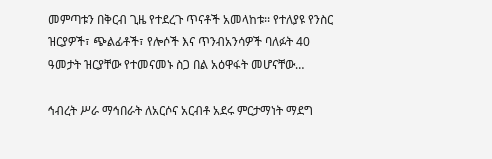መምጣቱን በቅርብ ጊዜ የተደረጉ ጥናቶች አመላከቱ፡፡ የተለያዩ የንስር ዝርያዎች፣ ጭልፊቶች፣ የሎሶች እና ጥንብአንሳዎች ባለፉት 40 ዓመታት ዝርያቸው የተመናመኑ ስጋ በል አዕዋፋት መሆናቸው…

ኅብረት ሥራ ማኅበራት ለአርሶና አርብቶ አደሩ ምርታማነት ማደግ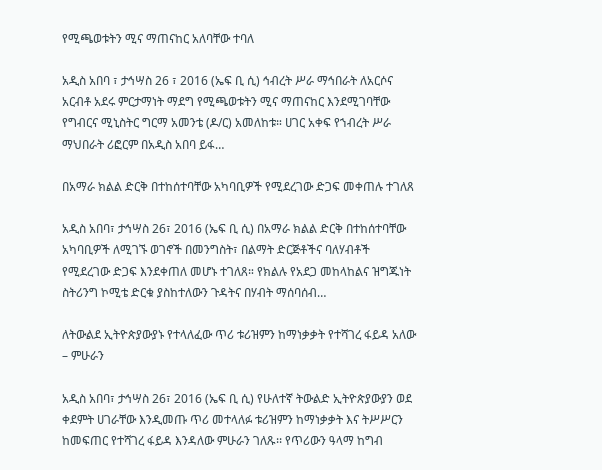የሚጫወቱትን ሚና ማጠናከር አለባቸው ተባለ

አዲስ አበባ ፣ ታኅሣስ 26 ፣ 2016 (ኤፍ ቢ ሲ) ኅብረት ሥራ ማኅበራት ለአርሶና አርብቶ አደሩ ምርታማነት ማደግ የሚጫወቱትን ሚና ማጠናከር እንደሚገባቸው የግብርና ሚኒስትር ግርማ አመንቴ (ዶ/ር) አመለከቱ። ሀገር አቀፍ የኀብረት ሥራ ማህበራት ሪፎርም በአዲስ አበባ ይፋ…

በአማራ ክልል ድርቅ በተከሰተባቸው አካባቢዎች የሚደረገው ድጋፍ መቀጠሉ ተገለጸ

አዲስ አበባ፣ ታኅሣስ 26፣ 2016 (ኤፍ ቢ ሲ) በአማራ ክልል ድርቅ በተከሰተባቸው አካባቢዎች ለሚገኙ ወገኖች በመንግስት፣ በልማት ድርጅቶችና ባለሃብቶች የሚደረገው ድጋፍ እንደቀጠለ መሆኑ ተገለጸ። የክልሉ የአደጋ መከላከልና ዝግጁነት ስትሪንግ ኮሚቴ ድርቁ ያስከተለውን ጉዳትና በሃብት ማሰባሰብ…

ለትውልደ ኢትዮጵያውያኑ የተላለፈው ጥሪ ቱሪዝምን ከማነቃቃት የተሻገረ ፋይዳ አለው – ምሁራን

አዲስ አበባ፣ ታኅሣስ 26፣ 2016 (ኤፍ ቢ ሲ) የሁለተኛ ትውልድ ኢትዮጵያውያን ወደ ቀደምት ሀገራቸው እንዲመጡ ጥሪ መተላለፉ ቱሪዝምን ከማነቃቃት እና ትሥሥርን ከመፍጠር የተሻገረ ፋይዳ እንዳለው ምሁራን ገለጹ፡፡ የጥሪውን ዓላማ ከግብ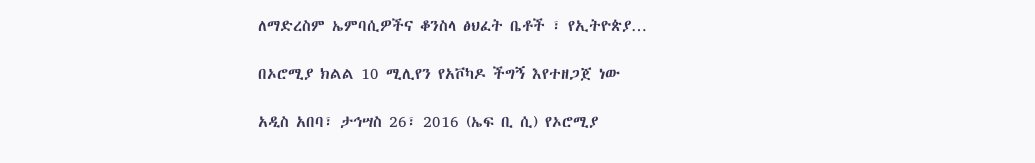ለማድረስም ኤምባሲዎችና ቆንስላ ፅህፈት ቤቶች ፣ የኢትዮጵያ…

በኦሮሚያ ክልል 10 ሚሊየን የአቮካዶ ችግኝ እየተዘጋጀ ነው

አዲስ አበባ፣ ታኅሣስ 26፣ 2016 (ኤፍ ቢ ሲ) የኦሮሚያ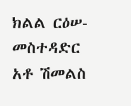ክልል ርዕሠ-መስተዳድር አቶ ሽመልስ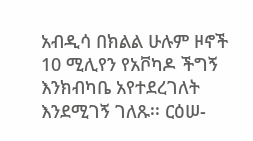አብዲሳ በክልል ሁሉም ዞኖች 10 ሚሊየን የአቮካዶ ችግኝ እንክብካቤ አየተደረገለት እንደሚገኝ ገለጹ፡፡ ርዕሠ-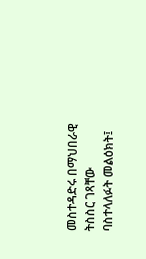መስተዳድሩ በማህበራዊ ትስስር ገጻቸው ባስተላለፉት መልዕክት፤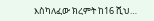እስካለፈው ክረምት ከ16 ሺህ…